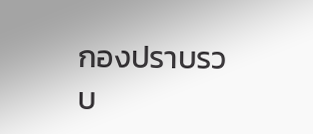กองปราบรวบ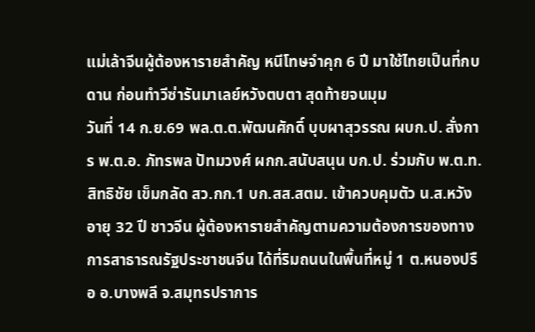แม่เล้าจีนผู้ต้องหารายสำคัญ หนีโทษจำคุก 6 ปี มาใช้ไทยเป็นที่กบดาน ก่อนทำวีซ่ารันมาเลย์หวังตบตา สุดท้ายจนมุม
วันที่ 14 ก.ย.69 พล.ต.ต.พัฒนศักดิ์ บุบผาสุวรรณ ผบก.ป. สั่งการ พ.ต.อ. ภัทรพล ปัทมวงศ์ ผกก.สนับสนุน บก.ป. ร่วมกับ พ.ต.ท.สิทธิชัย เข็มกลัด สว.กก.1 บก.สส.สตม. เข้าควบคุมตัว น.ส.หวัง อายุ 32 ปี ชาวจีน ผู้ต้องหารายสำคัญตามความต้องการของทางการสาธารณรัฐประชาชนจีน ได้ที่ริมถนนในพื้นที่หมู่ 1 ต.หนองปรือ อ.บางพลี จ.สมุทรปราการ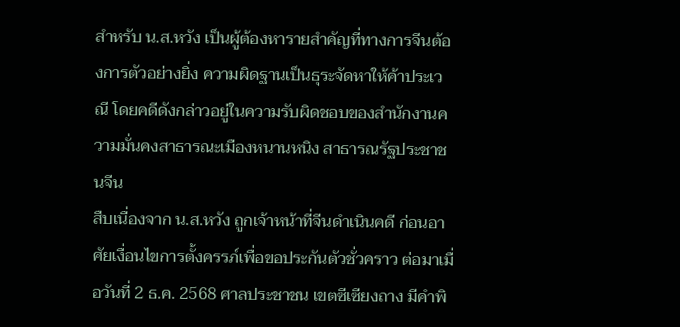สำหรับ น.ส.หวัง เป็นผู้ต้องหารายสำคัญที่ทางการจีนต้องการตัวอย่างยิ่ง ความผิดฐานเป็นธุระจัดหาให้ค้าประเวณี โดยคดีดังกล่าวอยู่ในความรับผิดชอบของสำนักงานความมั่นคงสาธารณะเมืองหนานหนิง สาธารณรัฐประชาชนจีน
สืบเนื่องจาก น.ส.หวัง ถูกเจ้าหน้าที่จีนดำเนินคดี ก่อนอาศัยเงื่อนไขการตั้งครรภ์เพื่อขอประกันตัวชั่วคราว ต่อมาเมื่อวันที่ 2 ธ.ค. 2568 ศาลประชาชน เขตซีเซียงถาง มีคำพิ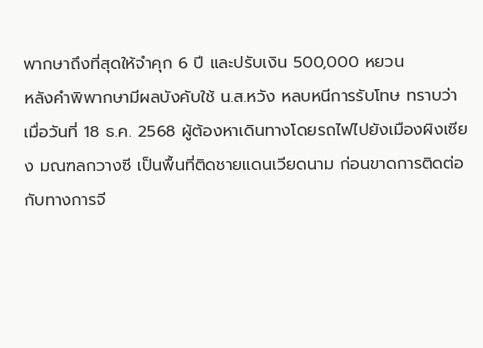พากษาถึงที่สุดให้จำคุก 6 ปี และปรับเงิน 500,000 หยวน
หลังคำพิพากษามีผลบังคับใช้ น.ส.หวัง หลบหนีการรับโทษ ทราบว่าเมื่อวันที่ 18 ธ.ค. 2568 ผู้ต้องหาเดินทางโดยรถไฟไปยังเมืองผิงเซียง มณฑลกวางซี เป็นพื้นที่ติดชายแดนเวียดนาม ก่อนขาดการติดต่อกับทางการจี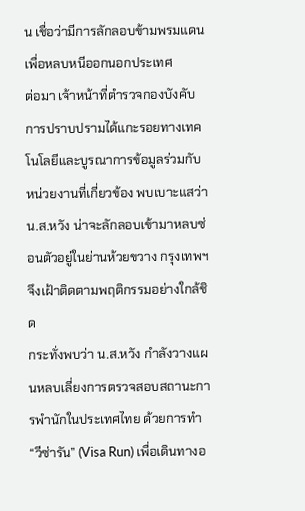น เชื่อว่ามีการลักลอบข้ามพรมแดนเพื่อหลบหนีออกนอกประเทศ
ต่อมา เจ้าหน้าที่ตำรวจกองบังคับการปราบปรามได้แกะรอยทางเทคโนโลยีและบูรณาการข้อมูลร่วมกับหน่วยงานที่เกี่ยวข้อง พบเบาะแสว่า น.ส.หวัง น่าจะลักลอบเข้ามาหลบซ่อนตัวอยู่ในย่านห้วยขวาง กรุงเทพฯ จึงเฝ้าติดตามพฤติกรรมอย่างใกล้ชิด
กระทั่งพบว่า น.ส.หวัง กำลังวางแผนหลบเลี่ยงการตรวจสอบสถานะการพำนักในประเทศไทย ด้วยการทำ “วีซ่ารัน” (Visa Run) เพื่อเดินทางอ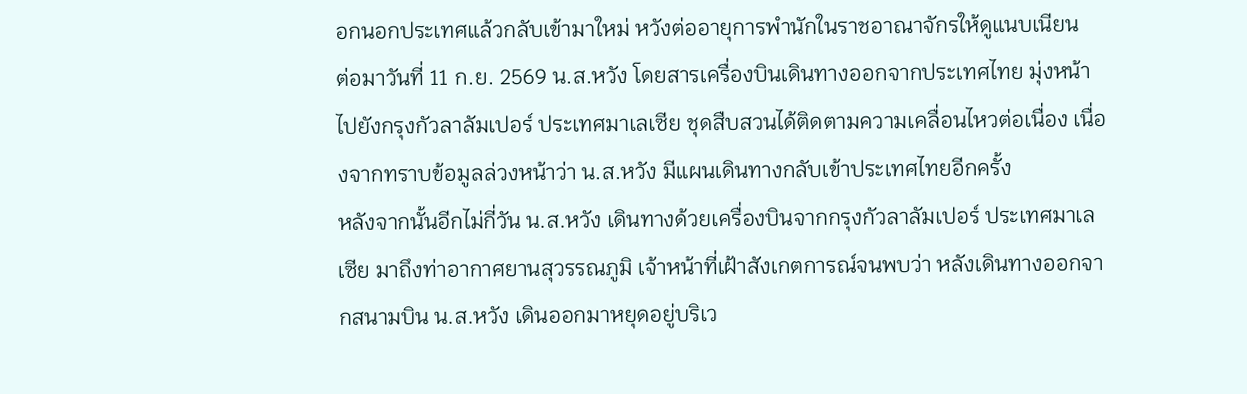อกนอกประเทศแล้วกลับเข้ามาใหม่ หวังต่ออายุการพำนักในราชอาณาจักรให้ดูแนบเนียน
ต่อมาวันที่ 11 ก.ย. 2569 น.ส.หวัง โดยสารเครื่องบินเดินทางออกจากประเทศไทย มุ่งหน้าไปยังกรุงกัวลาลัมเปอร์ ประเทศมาเลเซีย ชุดสืบสวนได้ติดตามความเคลื่อนไหวต่อเนื่อง เนื่องจากทราบข้อมูลล่วงหน้าว่า น.ส.หวัง มีแผนเดินทางกลับเข้าประเทศไทยอีกครั้ง
หลังจากนั้นอีกไม่กี่วัน น.ส.หวัง เดินทางด้วยเครื่องบินจากกรุงกัวลาลัมเปอร์ ประเทศมาเลเซีย มาถึงท่าอากาศยานสุวรรณภูมิ เจ้าหน้าที่เฝ้าสังเกตการณ์จนพบว่า หลังเดินทางออกจากสนามบิน น.ส.หวัง เดินออกมาหยุดอยู่บริเว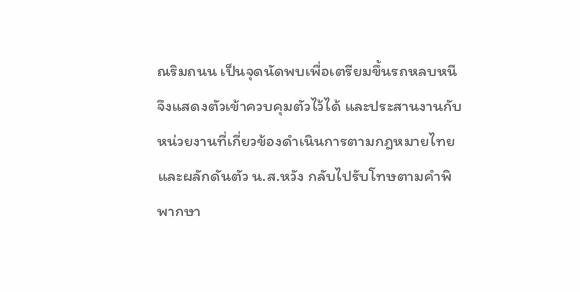ณริมถนน เป็นจุดนัดพบเพื่อเตรียมขึ้นรถหลบหนี จึงแสดงตัวเข้าควบคุมตัวไว้ได้ และประสานงานกับหน่วยงานที่เกี่ยวข้องดำเนินการตามกฎหมายไทย และผลักดันตัว น.ส.หวัง กลับไปรับโทษตามคำพิพากษา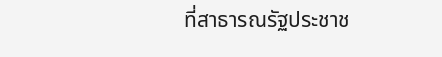ที่สาธารณรัฐประชาช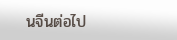นจีนต่อไป